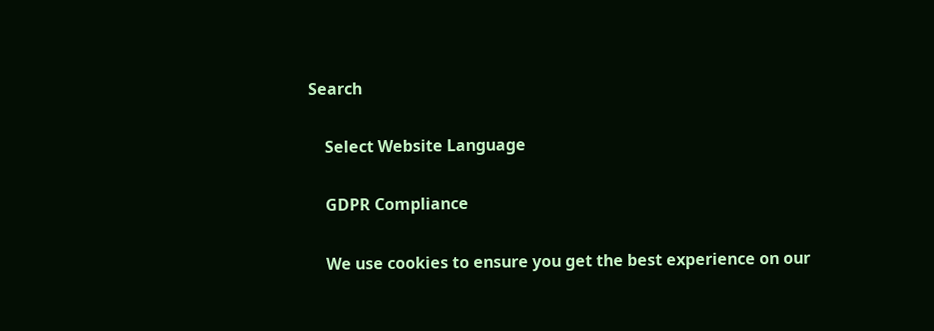Search

    Select Website Language

    GDPR Compliance

    We use cookies to ensure you get the best experience on our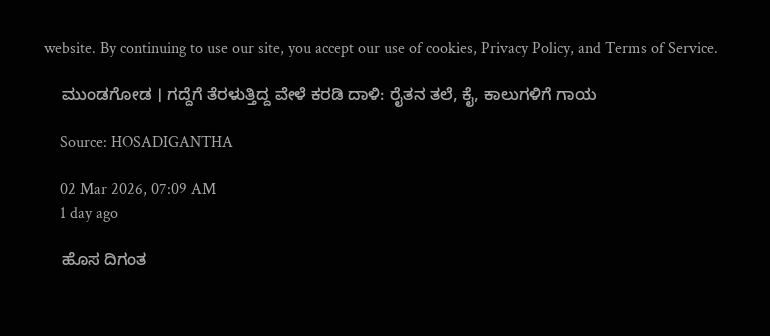website. By continuing to use our site, you accept our use of cookies, Privacy Policy, and Terms of Service.

    ಮುಂಡಗೋಡ । ಗದ್ದೆಗೆ ತೆರಳುತ್ತಿದ್ದ ವೇಳೆ ಕರಡಿ ದಾಳಿ: ರೈತನ ತಲೆ, ಕೈ, ಕಾಲುಗಳಿಗೆ ಗಾಯ

    Source: HOSADIGANTHA

    02 Mar 2026, 07:09 AM
    1 day ago

    ಹೊಸ ದಿಗಂತ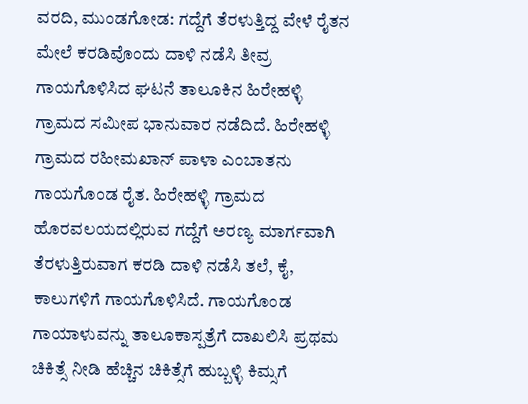ವರದಿ, ಮುಂಡಗೋಡ: ಗದ್ದೆಗೆ ತೆರಳುತ್ತಿದ್ದ ವೇಳೆ ರೈತನ ಮೇಲೆ ಕರಡಿವೊಂದು ದಾಳಿ ನಡೆಸಿ ತೀವ್ರ ಗಾಯಗೊಳಿಸಿದ ಘಟನೆ ತಾಲೂಕಿನ ಹಿರೇಹಳ್ಳಿ ಗ್ರಾಮದ ಸಮೀಪ ಭಾನುವಾರ ನಡೆದಿದೆ. ಹಿರೇಹಳ್ಳಿ ಗ್ರಾಮದ ರಹೀಮಖಾನ್ ಪಾಳಾ ಎಂಬಾತನು ಗಾಯಗೊಂಡ ರೈತ. ಹಿರೇಹಳ್ಳಿ ಗ್ರಾಮದ ಹೊರವಲಯದಲ್ಲಿರುವ ಗದ್ದೆಗೆ ಅರಣ್ಯ ಮಾರ್ಗವಾಗಿ ತೆರಳುತ್ತಿರುವಾಗ ಕರಡಿ ದಾಳಿ ನಡೆಸಿ ತಲೆ, ಕೈ, ಕಾಲುಗಳಿಗೆ ಗಾಯಗೊಳಿಸಿದೆ. ಗಾಯಗೊಂಡ ಗಾಯಾಳುವನ್ನು ತಾಲೂಕಾಸ್ಪತ್ರೆಗೆ ದಾಖಲಿಸಿ ಪ್ರಥಮ ಚಿಕಿತ್ಸೆ ನೀಡಿ ಹೆಚ್ಚಿನ ಚಿಕಿತ್ಸೆಗೆ ಹುಬ್ಬಳ್ಳಿ ಕಿಮ್ಸಗೆ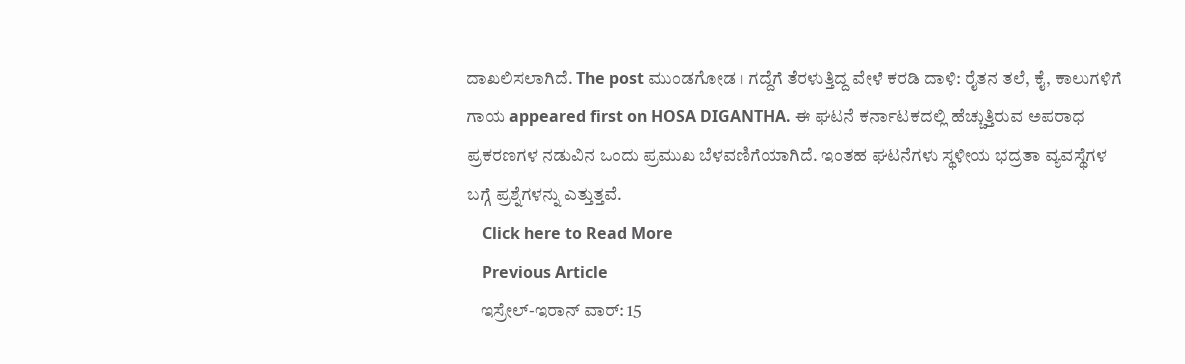ದಾಖಲಿಸಲಾಗಿದೆ. The post ಮುಂಡಗೋಡ । ಗದ್ದೆಗೆ ತೆರಳುತ್ತಿದ್ದ ವೇಳೆ ಕರಡಿ ದಾಳಿ: ರೈತನ ತಲೆ, ಕೈ, ಕಾಲುಗಳಿಗೆ ಗಾಯ appeared first on HOSA DIGANTHA. ಈ ಘಟನೆ ಕರ್ನಾಟಕದಲ್ಲಿ ಹೆಚ್ಚುತ್ತಿರುವ ಅಪರಾಧ ಪ್ರಕರಣಗಳ ನಡುವಿನ ಒಂದು ಪ್ರಮುಖ ಬೆಳವಣಿಗೆಯಾಗಿದೆ. ಇಂತಹ ಘಟನೆಗಳು ಸ್ಥಳೀಯ ಭದ್ರತಾ ವ್ಯವಸ್ಥೆಗಳ ಬಗ್ಗೆ ಪ್ರಶ್ನೆಗಳನ್ನು ಎತ್ತುತ್ತವೆ.
    Click here to Read More
    Previous Article
    ಇಸ್ರೇಲ್-ಇರಾನ್ ವಾರ್‌: 15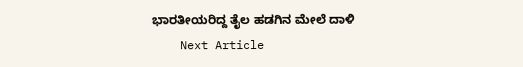ಭಾರತೀಯರಿದ್ದ ತೈಲ ಹಡಗಿನ ಮೇಲೆ ದಾಳಿ
    Next Article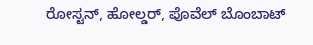ರೋಸ್ಟನ್, ಹೋಲ್ಡರ್, ಪೊವೆಲ್ ಬೊಂಬಾಟ್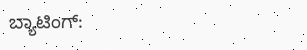ಬ್ಯಾಟಿಂಗ್: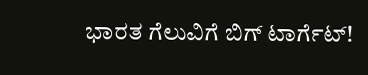ಭಾರತ ಗೆಲುವಿಗೆ ಬಿಗ್ ಟಾರ್ಗೆಟ್!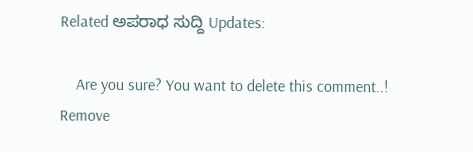Related ಅಪರಾಧ ಸುದ್ದಿ Updates:

    Are you sure? You want to delete this comment..! Remove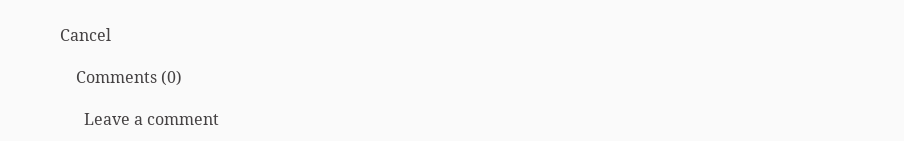Cancel

    Comments (0)

      Leave a comment